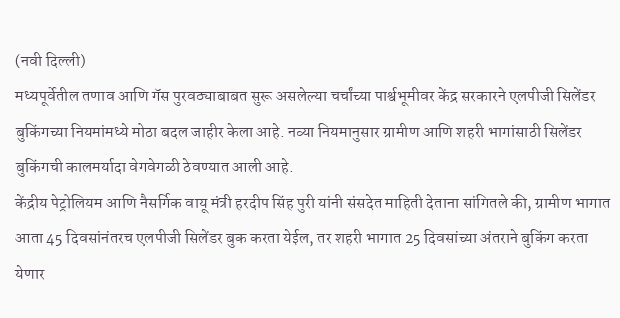(नवी दिल्ली)
मध्यपूर्वेतील तणाव आणि गॅस पुरवठ्याबाबत सुरू असलेल्या चर्चांच्या पार्श्वभूमीवर केंद्र सरकारने एलपीजी सिलेंडर बुकिंगच्या नियमांमध्ये मोठा बदल जाहीर केला आहे. नव्या नियमानुसार ग्रामीण आणि शहरी भागांसाठी सिलेंडर बुकिंगची कालमर्यादा वेगवेगळी ठेवण्यात आली आहे.
केंद्रीय पेट्रोलियम आणि नैसर्गिक वायू मंत्री हरदीप सिंह पुरी यांनी संसदेत माहिती देताना सांगितले की, ग्रामीण भागात आता 45 दिवसांनंतरच एलपीजी सिलेंडर बुक करता येईल, तर शहरी भागात 25 दिवसांच्या अंतराने बुकिंग करता येणार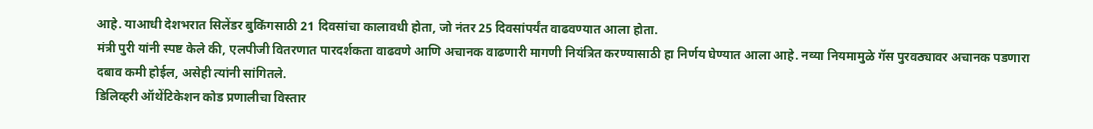आहे. याआधी देशभरात सिलेंडर बुकिंगसाठी 21 दिवसांचा कालावधी होता, जो नंतर 25 दिवसांपर्यंत वाढवण्यात आला होता.
मंत्री पुरी यांनी स्पष्ट केले की, एलपीजी वितरणात पारदर्शकता वाढवणे आणि अचानक वाढणारी मागणी नियंत्रित करण्यासाठी हा निर्णय घेण्यात आला आहे. नव्या नियमामुळे गॅस पुरवठ्यावर अचानक पडणारा दबाव कमी होईल, असेही त्यांनी सांगितले.
डिलिव्हरी ऑथेंटिकेशन कोड प्रणालीचा विस्तार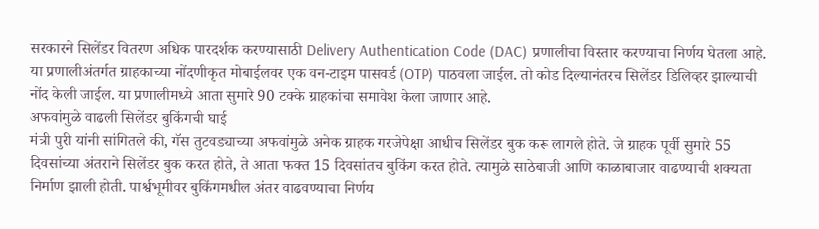सरकारने सिलेंडर वितरण अधिक पारदर्शक करण्यासाठी Delivery Authentication Code (DAC) प्रणालीचा विस्तार करण्याचा निर्णय घेतला आहे. या प्रणालीअंतर्गत ग्राहकाच्या नोंदणीकृत मोबाईलवर एक वन-टाइम पासवर्ड (OTP) पाठवला जाईल. तो कोड दिल्यानंतरच सिलेंडर डिलिव्हर झाल्याची नोंद केली जाईल. या प्रणालीमध्ये आता सुमारे 90 टक्के ग्राहकांचा समावेश केला जाणार आहे.
अफवांमुळे वाढली सिलेंडर बुकिंगची घाई
मंत्री पुरी यांनी सांगितले की, गॅस तुटवड्याच्या अफवांमुळे अनेक ग्राहक गरजेपेक्षा आधीच सिलेंडर बुक करू लागले होते. जे ग्राहक पूर्वी सुमारे 55 दिवसांच्या अंतराने सिलेंडर बुक करत होते, ते आता फक्त 15 दिवसांतच बुकिंग करत होते. त्यामुळे साठेबाजी आणि काळाबाजार वाढण्याची शक्यता निर्माण झाली होती. पार्श्वभूमीवर बुकिंगमधील अंतर वाढवण्याचा निर्णय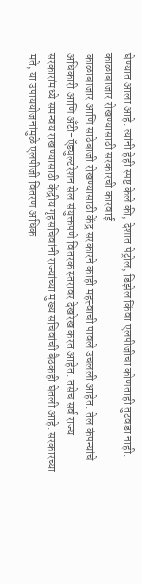घेण्यात आला आहे. त्यांनी हेही स्पष्ट केले की, देशात पेट्रोल, डिझेल किंवा एलपीजीचा कोणताही तुटवडा नाही.
काळाबाजार रोखण्यासाठी सरकारची कारवाई
काळाबाजार आणि साठेबाजी रोखण्यासाठी केंद्र सरकारने काही महत्त्वाची पावले उचलली आहेत. तेल कंपन्यांचे अधिकारी आणि अँटी-ऍड्युल्टरेशन सेल संयुक्तपणे वितरक स्तरावर देखरेख करत आहेत. तसेच सर्व राज्य सरकारांमध्ये समन्वय राखण्यासाठी केंद्रीय गृहसचिवांनी राज्यांच्या मुख्य सचिवांची बैठकही घेतली आहे. सरकारच्या मते, या उपाययोजनांमुळे एलपीजी वितरण अधिक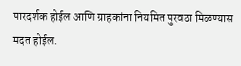पारदर्शक होईल आणि ग्राहकांना नियमित पुरवठा मिळण्यास मदत होईल.